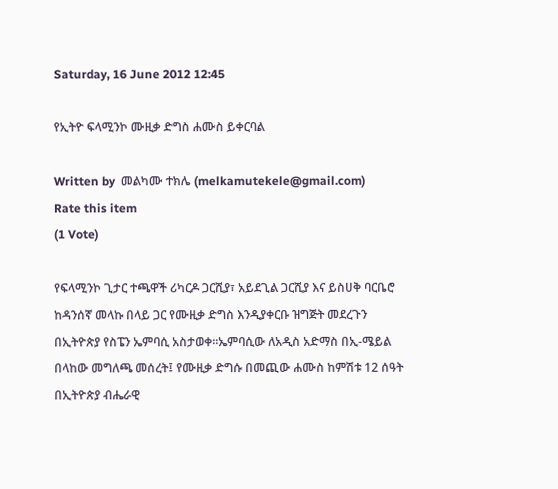Saturday, 16 June 2012 12:45

የኢትዮ ፍላሚንኮ ሙዚቃ ድግስ ሐሙስ ይቀርባል

Written by  መልካሙ ተክሌ (melkamutekele@gmail.com)
Rate this item
(1 Vote)

የፍላሚንኮ ጊታር ተጫዋች ሪካርዶ ጋርሺያ፣ አይደጊል ጋርሺያ እና ይስሀቅ ባርቤሮ ከዳንሰኛ መላኩ በላይ ጋር የሙዚቃ ድግስ እንዲያቀርቡ ዝግጅት መደረጉን በኢትዮጵያ የስፔን ኤምባሲ አስታወቀ፡፡ኤምባሲው ለአዲስ አድማስ በኢ-ሜይል በላከው መግለጫ መሰረት፤ የሙዚቃ ድግሱ በመጪው ሐሙስ ከምሽቱ 12 ሰዓት በኢትዮጵያ ብሔራዊ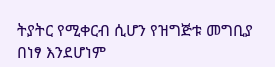ትያትር የሚቀርብ ሲሆን የዝግጅቱ መግቢያ በነፃ እንደሆነም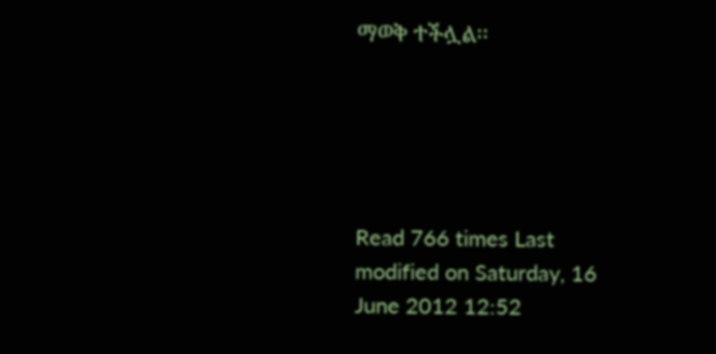ማወቅ ተችሏል፡፡





Read 766 times Last modified on Saturday, 16 June 2012 12:52